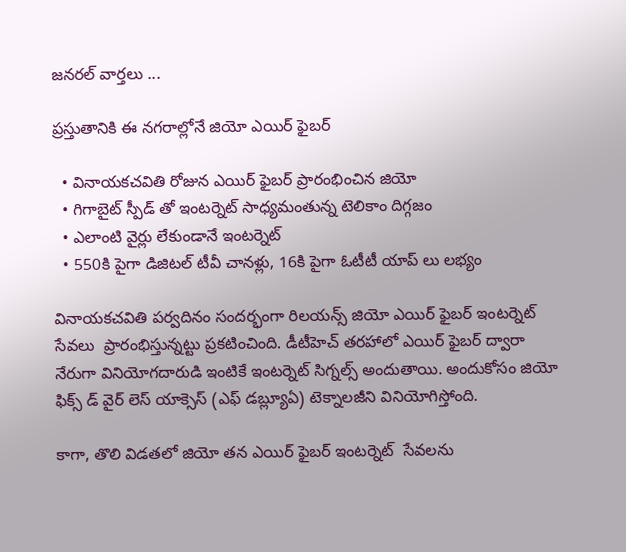జనరల్ వార్తలు ...

ప్రస్తుతానికి ఈ నగరాల్లోనే జియో ఎయిర్ ఫైబర్

  • వినాయకచవితి రోజున ఎయిర్ ఫైబర్ ప్రారంభించిన జియో
  • గిగాబైట్ స్పీడ్ తో ఇంటర్నెట్ సాధ్యమంతున్న టెలికాం దిగ్గజం
  • ఎలాంటి వైర్లు లేకుండానే ఇంటర్నెట్
  • 550కి పైగా డిజిటల్ టీవీ చానళ్లు, 16కి పైగా ఓటీటీ యాప్ లు లభ్యం

వినాయకచవితి పర్వదినం సందర్భంగా రిలయన్స్ జియో ఎయిర్ ఫైబర్ ఇంటర్నెట్ సేవలు  ప్రారంభిస్తున్నట్టు ప్రకటించింది. డీటీహెచ్ తరహాలో ఎయిర్ ఫైబర్ ద్వారా నేరుగా వినియోగదారుడి ఇంటికే ఇంటర్నెట్ సిగ్నల్స్ అందుతాయి. అందుకోసం జియో ఫిక్స్ డ్ వైర్ లెస్ యాక్సెస్ (ఎఫ్ డబ్ల్యూఏ) టెక్నాలజీని వినియోగిస్తోంది.

కాగా, తొలి విడతలో జియో తన ఎయిర్ ఫైబర్ ఇంటర్నెట్  సేవలను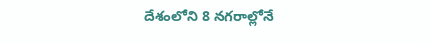దేశంలోని 8 నగరాల్లోనే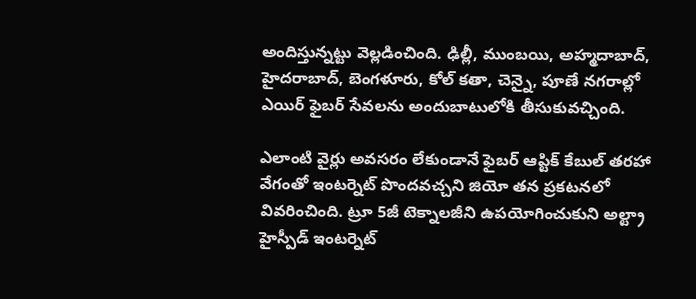అందిస్తున్నట్టు వెల్లడించింది. ఢిల్లీ, ముంబయి, అహ్మదాబాద్, హైదరాబాద్, బెంగళూరు, కోల్ కతా, చెన్నై, పూణే నగరాల్లో ఎయిర్ ఫైబర్ సేవలను అందుబాటులోకి తీసుకువచ్చింది.

ఎలాంటి వైర్లు అవసరం లేకుండానే ఫైబర్ ఆప్టిక్ కేబుల్ తరహా వేగంతో ఇంటర్నెట్ పొందవచ్చని జియో తన ప్రకటనలో వివరించింది. ట్రూ 5జీ టెక్నాలజీని ఉపయోగించుకుని అల్ట్రా హైస్పీడ్ ఇంటర్నెట్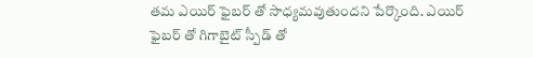తమ ఎయిర్ ఫైబర్ తో సాధ్యమవుతుందని పేర్కొంది. ఎయిర్ ఫైబర్ తో గిగాబైట్ స్పీడ్ తో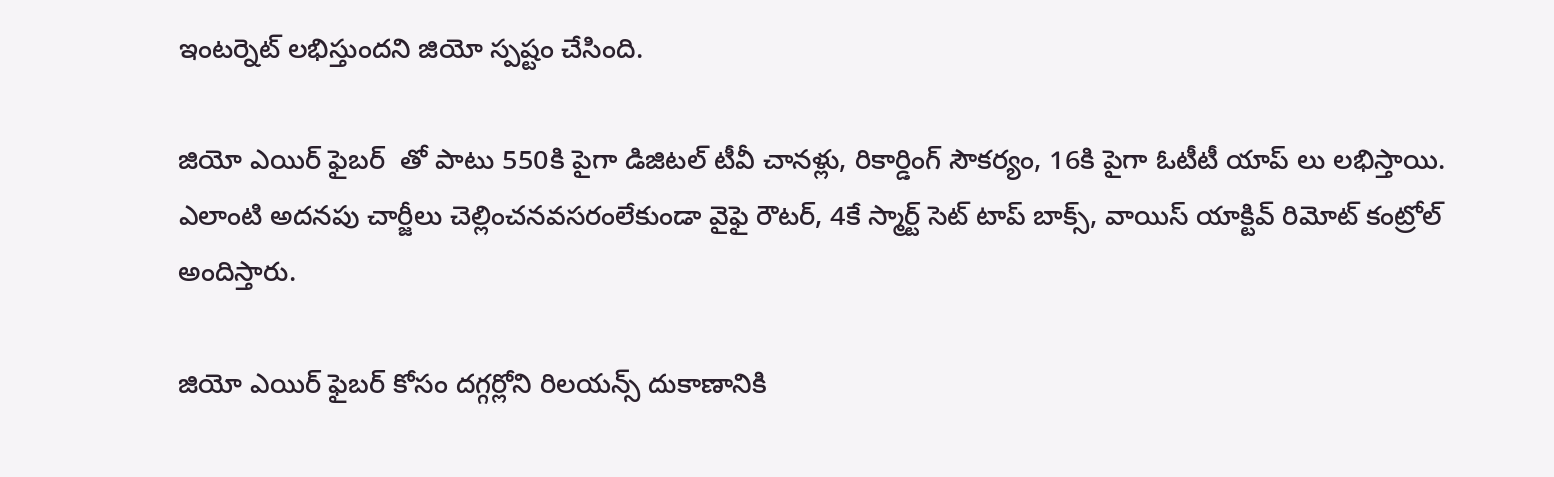ఇంటర్నెట్ లభిస్తుందని జియో స్పష్టం చేసింది.

జియో ఎయిర్ ఫైబర్  తో పాటు 550కి పైగా డిజిటల్ టీవీ చానళ్లు, రికార్డింగ్ సౌకర్యం, 16కి పైగా ఓటీటీ యాప్ లు లభిస్తాయి. ఎలాంటి అదనపు చార్జీలు చెల్లించనవసరంలేకుండా వైఫై రౌటర్, 4కే స్మార్ట్ సెట్ టాప్ బాక్స్, వాయిస్ యాక్టివ్ రిమోట్ కంట్రోల్ అందిస్తారు.

జియో ఎయిర్ ఫైబర్ కోసం దగ్గర్లోని రిలయన్స్ దుకాణానికి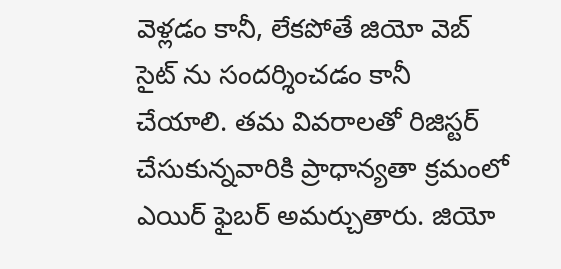వెళ్లడం కానీ, లేకపోతే జియో వెబ్ సైట్ ను సందర్శించడం కానీ చేయాలి. తమ వివరాలతో రిజిస్టర్ చేసుకున్నవారికి ప్రాధాన్యతా క్రమంలో ఎయిర్ ఫైబర్ అమర్చుతారు. జియో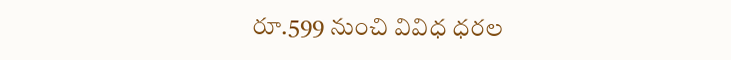రూ.599 నుంచి వివిధ ధరల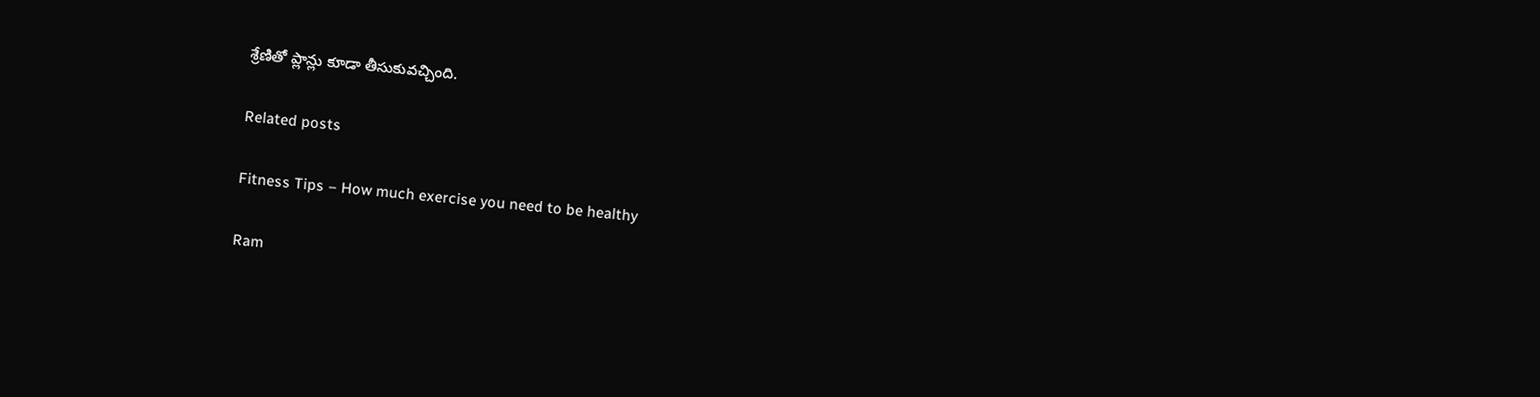శ్రేణితో ప్లాన్లు కూడా తీసుకువచ్చింది.

Related posts

Fitness Tips – How much exercise you need to be healthy

Ram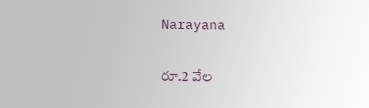Narayana

రూ.2 వేల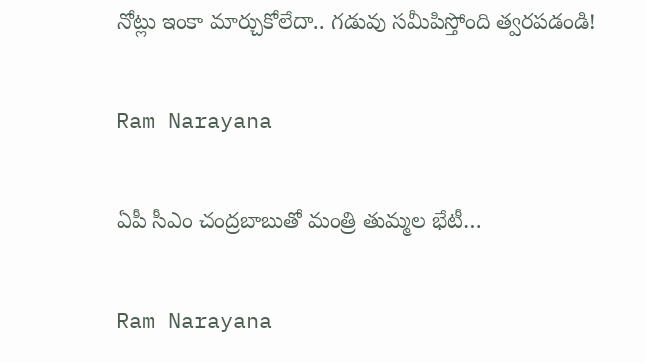నోట్లు ఇంకా మార్చుకోలేదా.. గడువు సమీపిస్తోంది త్వరపడండి!

Ram Narayana

ఏపీ సీఎం చంద్రబాబుతో మంత్రి తుమ్మల భేటీ…

Ram Narayana